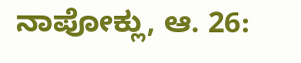ನಾಪೋಕ್ಲು, ಆ. 26: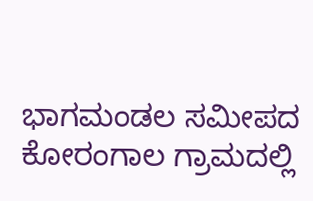ಭಾಗಮಂಡಲ ಸಮೀಪದ ಕೋರಂಗಾಲ ಗ್ರಾಮದಲ್ಲಿ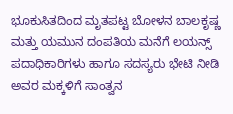ಭೂಕುಸಿತದಿಂದ ಮೃತಪಟ್ಟ ಬೋಳನ ಬಾಲಕೃಷ್ಣ ಮತ್ತು ಯಮುನ ದಂಪತಿಯ ಮನೆಗೆ ಲಯನ್ಸ್ ಪದಾಧಿಕಾರಿಗಳು ಹಾಗೂ ಸದಸ್ಯರು ಭೇಟಿ ನೀಡಿ ಅವರ ಮಕ್ಕಳಿಗೆ ಸಾಂತ್ವನ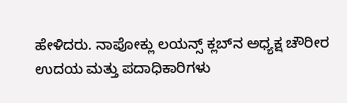ಹೇಳಿದರು. ನಾಪೋಕ್ಲು ಲಯನ್ಸ್ ಕ್ಲಬ್‍ನ ಅಧ್ಯಕ್ಷ ಚೌರೀರ ಉದಯ ಮತ್ತು ಪದಾಧಿಕಾರಿಗಳು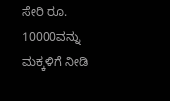ಸೇರಿ ರೂ. 10000ವನ್ನು ಮಕ್ಕಳಿಗೆ ನೀಡಿ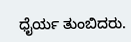ಧೈರ್ಯ ತುಂಬಿದರು.